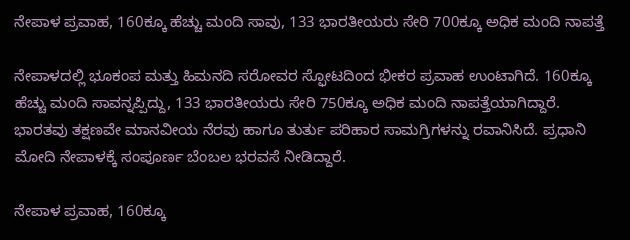ನೇಪಾಳ ಪ್ರವಾಹ, 160ಕ್ಕೂ ಹೆಚ್ಚು ಮಂದಿ ಸಾವು, 133 ಭಾರತೀಯರು ಸೇರಿ 700ಕ್ಕೂ ಅಧಿಕ ಮಂದಿ ನಾಪತ್ತೆ

ನೇಪಾಳದಲ್ಲಿ ಭೂಕಂಪ ಮತ್ತು ಹಿಮನದಿ ಸರೋವರ ಸ್ಫೋಟದಿಂದ ಭೀಕರ ಪ್ರವಾಹ ಉಂಟಾಗಿದೆ. 160ಕ್ಕೂ ಹೆಚ್ಚು ಮಂದಿ ಸಾವನ್ನಪ್ಪಿದ್ದು, 133 ಭಾರತೀಯರು ಸೇರಿ 750ಕ್ಕೂ ಅಧಿಕ ಮಂದಿ ನಾಪತ್ತೆಯಾಗಿದ್ದಾರೆ. ಭಾರತವು ತಕ್ಷಣವೇ ಮಾನವೀಯ ನೆರವು ಹಾಗೂ ತುರ್ತು ಪರಿಹಾರ ಸಾಮಗ್ರಿಗಳನ್ನು ರವಾನಿಸಿದೆ. ಪ್ರಧಾನಿ ಮೋದಿ ನೇಪಾಳಕ್ಕೆ ಸಂಪೂರ್ಣ ಬೆಂಬಲ ಭರವಸೆ ನೀಡಿದ್ದಾರೆ.

ನೇಪಾಳ ಪ್ರವಾಹ, 160ಕ್ಕೂ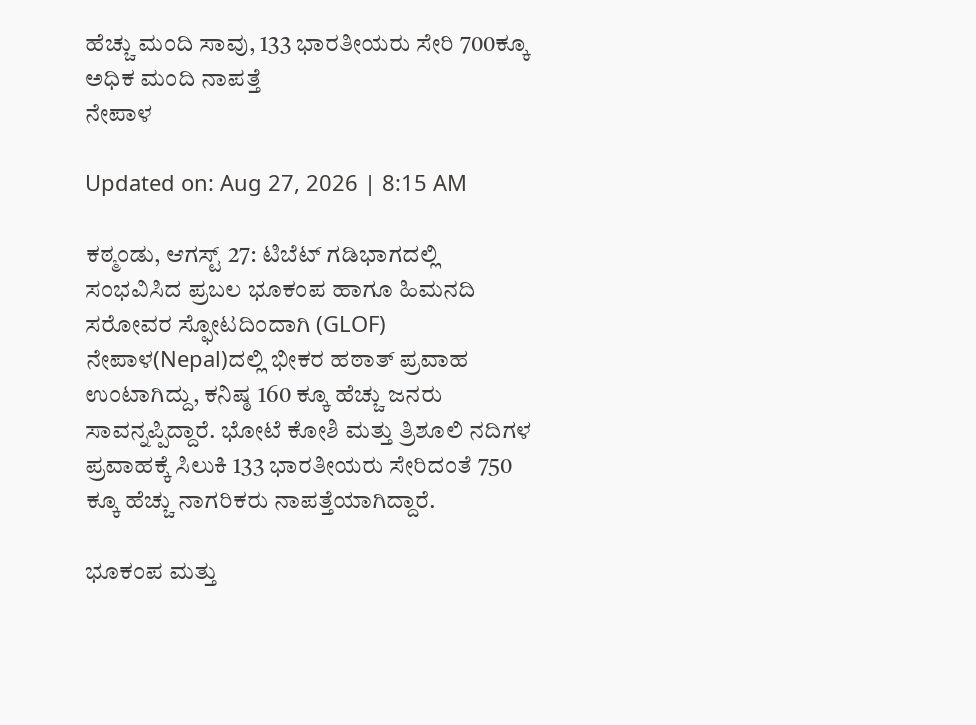ಹೆಚ್ಚು ಮಂದಿ ಸಾವು, 133 ಭಾರತೀಯರು ಸೇರಿ 700ಕ್ಕೂ ಅಧಿಕ ಮಂದಿ ನಾಪತ್ತೆ
ನೇಪಾಳ

Updated on: Aug 27, 2026 | 8:15 AM

ಕಠ್ಮಂಡು, ಆಗಸ್ಟ್ 27: ಟಿಬೆಟ್ ಗಡಿಭಾಗದಲ್ಲಿ ಸಂಭವಿಸಿದ ಪ್ರಬಲ ಭೂಕಂಪ ಹಾಗೂ ಹಿಮನದಿ ಸರೋವರ ಸ್ಫೋಟದಿಂದಾಗಿ (GLOF) ನೇಪಾಳ(Nepal)ದಲ್ಲಿ ಭೀಕರ ಹಠಾತ್ ಪ್ರವಾಹ ಉಂಟಾಗಿದ್ದು, ಕನಿಷ್ಠ 160 ಕ್ಕೂ ಹೆಚ್ಚು ಜನರು ಸಾವನ್ನಪ್ಪಿದ್ದಾರೆ. ಭೋಟೆ ಕೋಶಿ ಮತ್ತು ತ್ರಿಶೂಲಿ ನದಿಗಳ ಪ್ರವಾಹಕ್ಕೆ ಸಿಲುಕಿ 133 ಭಾರತೀಯರು ಸೇರಿದಂತೆ 750 ಕ್ಕೂ ಹೆಚ್ಚು ನಾಗರಿಕರು ನಾಪತ್ತೆಯಾಗಿದ್ದಾರೆ.

ಭೂಕಂಪ ಮತ್ತು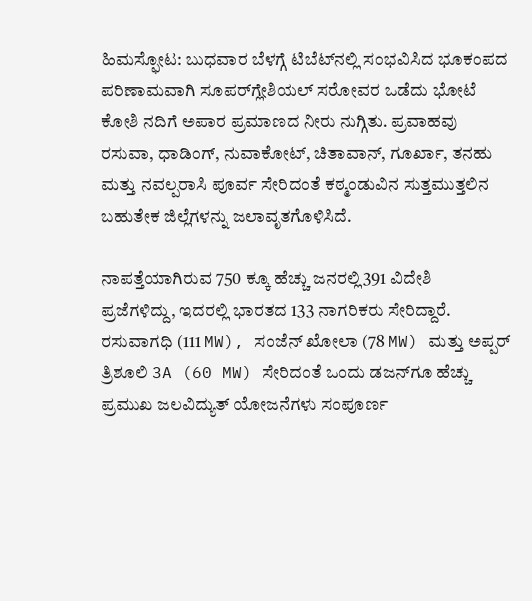ಹಿಮಸ್ಫೋಟ: ಬುಧವಾರ ಬೆಳಗ್ಗೆ ಟಿಬೆಟ್‌ನಲ್ಲಿ ಸಂಭವಿಸಿದ ಭೂಕಂಪದ ಪರಿಣಾಮವಾಗಿ ಸೂಪರ್‌ಗ್ಲೇಶಿಯಲ್ ಸರೋವರ ಒಡೆದು ಭೋಟೆ ಕೋಶಿ ನದಿಗೆ ಅಪಾರ ಪ್ರಮಾಣದ ನೀರು ನುಗ್ಗಿತು. ಪ್ರವಾಹವು ರಸುವಾ, ಧಾಡಿಂಗ್, ನುವಾಕೋಟ್, ಚಿತಾವಾನ್, ಗೂರ್ಖಾ, ತನಹು ಮತ್ತು ನವಲ್ಪರಾಸಿ ಪೂರ್ವ ಸೇರಿದಂತೆ ಕಠ್ಮಂಡುವಿನ ಸುತ್ತಮುತ್ತಲಿನ ಬಹುತೇಕ ಜಿಲ್ಲೆಗಳನ್ನು ಜಲಾವೃತಗೊಳಿಸಿದೆ.

ನಾಪತ್ತೆಯಾಗಿರುವ 750 ಕ್ಕೂ ಹೆಚ್ಚು ಜನರಲ್ಲಿ391 ವಿದೇಶಿ ಪ್ರಜೆಗಳಿದ್ದು, ಇದರಲ್ಲಿ ಭಾರತದ 133 ನಾಗರಿಕರು ಸೇರಿದ್ದಾರೆ. ರಸುವಾಗಧಿ (111 MW), ಸಂಜೆನ್ ಖೋಲಾ (78 MW) ಮತ್ತು ಅಪ್ಪರ್ ತ್ರಿಶೂಲಿ 3A (60 MW) ಸೇರಿದಂತೆ ಒಂದು ಡಜನ್‌ಗೂ ಹೆಚ್ಚು ಪ್ರಮುಖ ಜಲವಿದ್ಯುತ್ ಯೋಜನೆಗಳು ಸಂಪೂರ್ಣ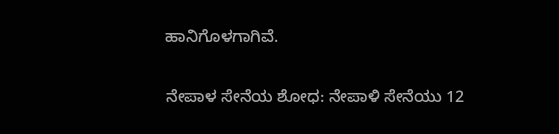ಹಾನಿಗೊಳಗಾಗಿವೆ.

ನೇಪಾಳ ಸೇನೆಯ ಶೋಧ: ನೇಪಾಳಿ ಸೇನೆಯು 12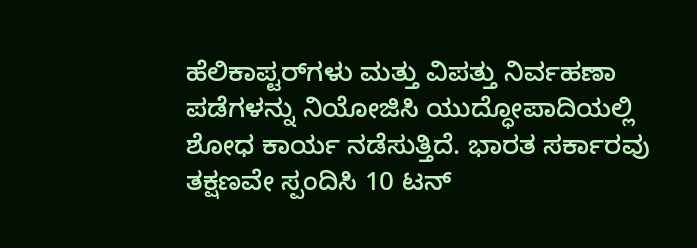ಹೆಲಿಕಾಪ್ಟರ್‌ಗಳು ಮತ್ತು ವಿಪತ್ತು ನಿರ್ವಹಣಾ ಪಡೆಗಳನ್ನು ನಿಯೋಜಿಸಿ ಯುದ್ಧೋಪಾದಿಯಲ್ಲಿ ಶೋಧ ಕಾರ್ಯ ನಡೆಸುತ್ತಿದೆ. ಭಾರತ ಸರ್ಕಾರವು ತಕ್ಷಣವೇ ಸ್ಪಂದಿಸಿ 10 ಟನ್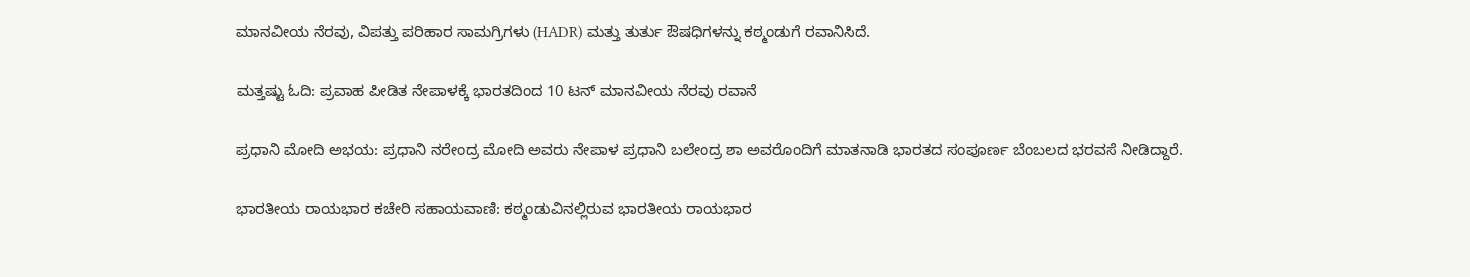ಮಾನವೀಯ ನೆರವು, ವಿಪತ್ತು ಪರಿಹಾರ ಸಾಮಗ್ರಿಗಳು (HADR) ಮತ್ತು ತುರ್ತು ಔಷಧಿಗಳನ್ನು ಕಠ್ಮಂಡುಗೆ ರವಾನಿಸಿದೆ.

ಮತ್ತಷ್ಟು ಓದಿ: ಪ್ರವಾಹ ಪೀಡಿತ ನೇಪಾಳಕ್ಕೆ ಭಾರತದಿಂದ 10 ಟನ್ ಮಾನವೀಯ ನೆರವು ರವಾನೆ

ಪ್ರಧಾನಿ ಮೋದಿ ಅಭಯ: ಪ್ರಧಾನಿ ನರೇಂದ್ರ ಮೋದಿ ಅವರು ನೇಪಾಳ ಪ್ರಧಾನಿ ಬಲೇಂದ್ರ ಶಾ ಅವರೊಂದಿಗೆ ಮಾತನಾಡಿ ಭಾರತದ ಸಂಪೂರ್ಣ ಬೆಂಬಲದ ಭರವಸೆ ನೀಡಿದ್ದಾರೆ.

ಭಾರತೀಯ ರಾಯಭಾರ ಕಚೇರಿ ಸಹಾಯವಾಣಿ: ಕಠ್ಮಂಡುವಿನಲ್ಲಿರುವ ಭಾರತೀಯ ರಾಯಭಾರ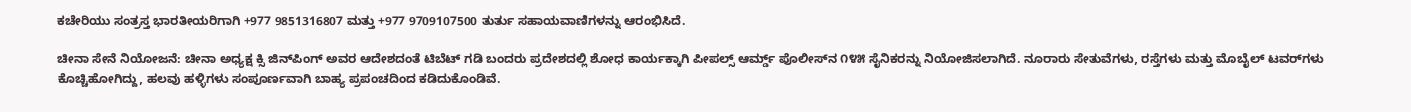ಕಚೇರಿಯು ಸಂತ್ರಸ್ತ ಭಾರತೀಯರಿಗಾಗಿ +977 9851316807 ಮತ್ತು +977 9709107500 ತುರ್ತು ಸಹಾಯವಾಣಿಗಳನ್ನು ಆರಂಭಿಸಿದೆ.

ಚೀನಾ ಸೇನೆ ನಿಯೋಜನೆ: ಚೀನಾ ಅಧ್ಯಕ್ಷ ಕ್ಸಿ ಜಿನ್‌ಪಿಂಗ್ ಅವರ ಆದೇಶದಂತೆ ಟಿಬೆಟ್ ಗಡಿ ಬಂದರು ಪ್ರದೇಶದಲ್ಲಿ ಶೋಧ ಕಾರ್ಯಕ್ಕಾಗಿ ಪೀಪಲ್ಸ್ ಆರ್ಮ್ಡ್ ಪೊಲೀಸ್‌ನ ೧೪೫ ಸೈನಿಕರನ್ನು ನಿಯೋಜಿಸಲಾಗಿದೆ. ನೂರಾರು ಸೇತುವೆಗಳು, ರಸ್ತೆಗಳು ಮತ್ತು ಮೊಬೈಲ್ ಟವರ್‌ಗಳು ಕೊಚ್ಚಿಹೋಗಿದ್ದು, ಹಲವು ಹಳ್ಳಿಗಳು ಸಂಪೂರ್ಣವಾಗಿ ಬಾಹ್ಯ ಪ್ರಪಂಚದಿಂದ ಕಡಿದುಕೊಂಡಿವೆ.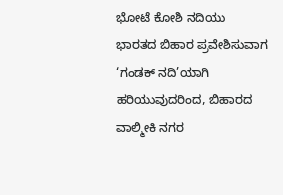ಭೋಟೆ ಕೋಶಿ ನದಿಯು ಭಾರತದ ಬಿಹಾರ ಪ್ರವೇಶಿಸುವಾಗ ‘ಗಂಡಕ್ ನದಿ’ಯಾಗಿ ಹರಿಯುವುದರಿಂದ, ಬಿಹಾರದ ವಾಲ್ಮೀಕಿ ನಗರ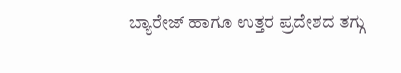ಬ್ಯಾರೇಜ್ ಹಾಗೂ ಉತ್ತರ ಪ್ರದೇಶದ ತಗ್ಗು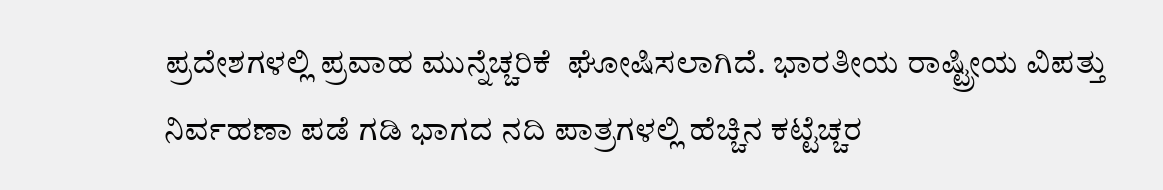ಪ್ರದೇಶಗಳಲ್ಲಿ ಪ್ರವಾಹ ಮುನ್ನೆಚ್ಚರಿಕೆ  ಘೋಷಿಸಲಾಗಿದೆ. ಭಾರತೀಯ ರಾಷ್ಟ್ರೀಯ ವಿಪತ್ತು ನಿರ್ವಹಣಾ ಪಡೆ ಗಡಿ ಭಾಗದ ನದಿ ಪಾತ್ರಗಳಲ್ಲಿ ಹೆಚ್ಚಿನ ಕಟ್ಟೆಚ್ಚರ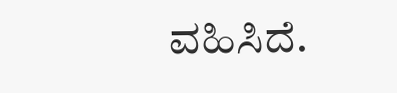ವಹಿಸಿದೆ.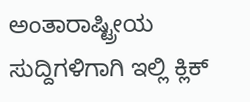ಅಂತಾರಾಷ್ಟ್ರೀಯ ಸುದ್ದಿಗಳಿಗಾಗಿ ಇಲ್ಲಿ ಕ್ಲಿಕ್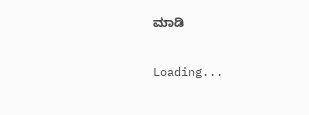ಮಾಡಿ

Loading...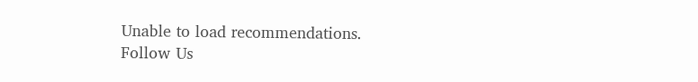Unable to load recommendations.
Follow Us